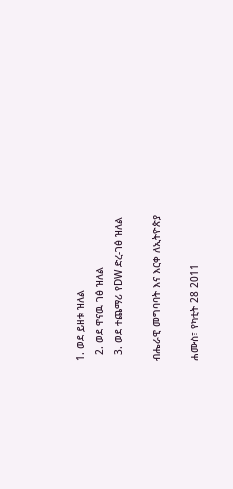1. ወደ ይዘቱ ዝለል
  2. ወደ ዋናዉ ገፅ ዝለል
  3. ወደ ተጨማሪ የDW ድረ-ገፅ ዝለል

ብሔራዊ መግባባት እና እርቀ ለኢትዮጵያ

ሐሙስ፣ የካቲት 28 2011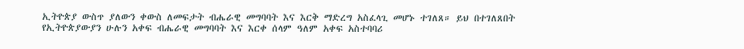ኢትዮጵያ ውስጥ ያለውን ቀውስ ለመፍታት ብሔራዊ መግባባት እና እርቅ ማድረግ አስፈላጊ መሆኑ ተገለጸ። ይህ በተገለጸበት የኢትዮጵያውያን ሁሉን አቀፍ ብሔራዊ መግባባት እና እርቀ ሰላም ዓለም አቀፍ አስተባባሪ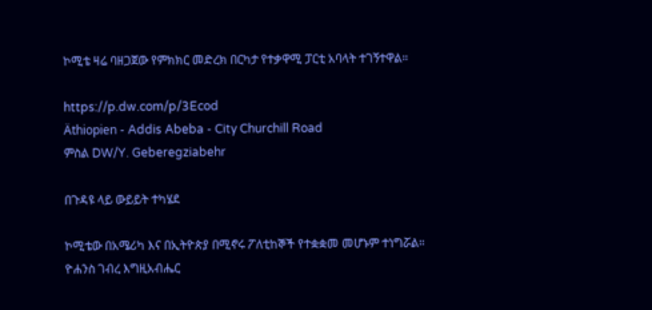ኮሚቴ ዛሬ ባዘጋጀው የምክክር መድረክ በርካታ የተቃዋሚ ፓርቲ አባላት ተገኝተዋል።

https://p.dw.com/p/3Ecod
Äthiopien - Addis Abeba - City Churchill Road
ምስል DW/Y. Geberegziabehr

በጉዳዩ ላይ ውይይት ተካሄደ

ኮሚቴው በአሜሪካ እና በኢትዮጵያ በሚኖሩ ፖለቲከኞች የተቋቋመ መሆኑም ተነግሯል። ዮሐንስ ገብረ እግዚአብሔር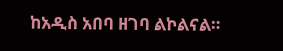ከአዲስ አበባ ዘገባ ልኮልናል።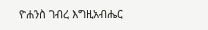ዮሐንስ ገብረ እግዚአብሔር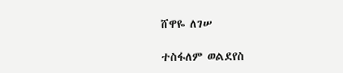ሸዋዬ ለገሠ

ተስፋለም ወልደየስ